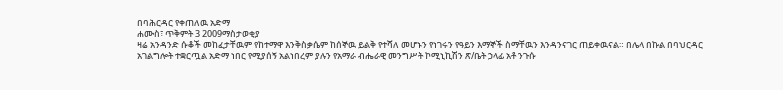በባሕርዳር የቀጠለዉ አድማ
ሐሙስ፣ ጥቅምት 3 2009ማስታወቂያ
ዛሬ አንዳንድ ሱቆች መከፈታቸዉም የከተማዋ እንቅስቃሴም ከሰኞዉ ይልቅ የተሻለ መሆኑን የነገሩን የዓይን እማኞች ስማቸዉን እንዳንናገር ጠይቀዉናል። በሌላ በኩል በባህርዳር አገልግሎት ተቋርጧል አድማ ነበር የሚያሰኝ አልነበረም ያሉን የአማራ ብሔራዊ መንግሥት ኮሚኒኪሽን ጽ/ቤት ኃላፊ አቶ ንጉሱ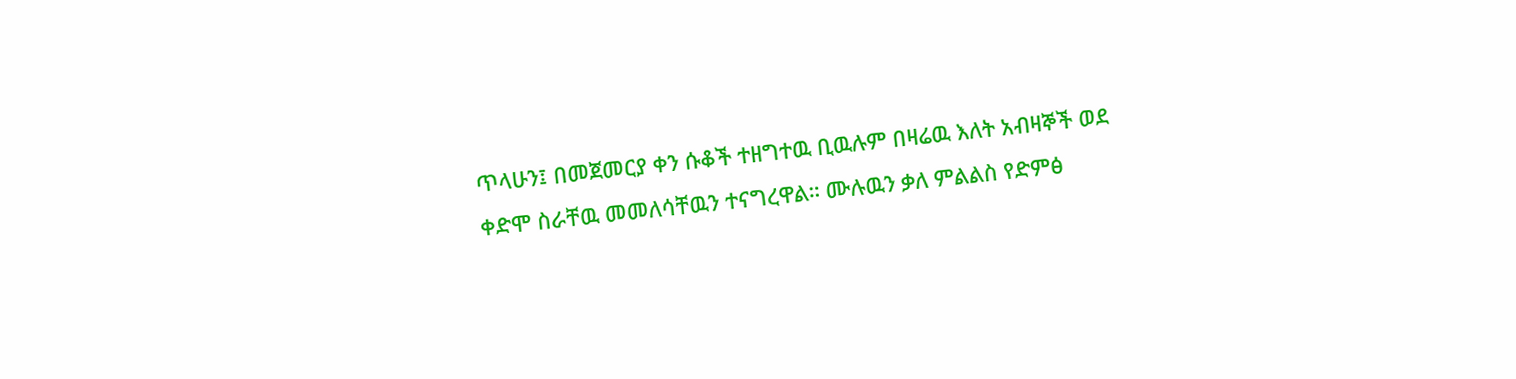ጥላሁን፤ በመጀመርያ ቀን ሱቆች ተዘግተዉ ቢዉሉም በዛሬዉ እለት አብዛኞች ወደ ቀድሞ ስራቸዉ መመለሳቸዉን ተናግረዋል። ሙሉዉን ቃለ ምልልስ የድምፅ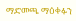ማድመጫ ማዕቀፉን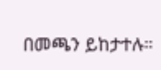በመጫን ይከታተሉ።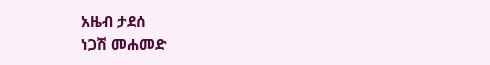አዜብ ታደሰ
ነጋሽ መሐመድ